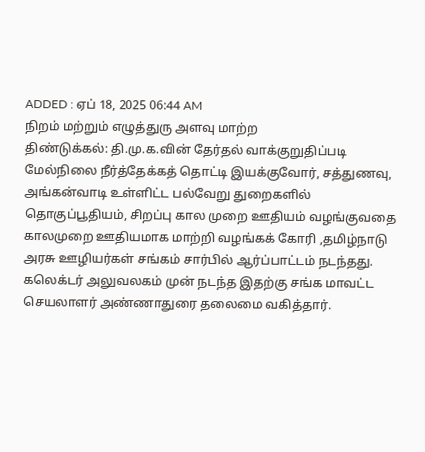ADDED : ஏப் 18, 2025 06:44 AM
நிறம் மற்றும் எழுத்துரு அளவு மாற்ற
திண்டுக்கல்: தி.மு.க.வின் தேர்தல் வாக்குறுதிப்படி மேல்நிலை நீர்த்தேக்கத் தொட்டி இயக்குவோர், சத்துணவு, அங்கன்வாடி உள்ளிட்ட பல்வேறு துறைகளில் தொகுப்பூதியம், சிறப்பு கால முறை ஊதியம் வழங்குவதை காலமுறை ஊதியமாக மாற்றி வழங்கக் கோரி ,தமிழ்நாடு அரசு ஊழியர்கள் சங்கம் சார்பில் ஆர்ப்பாட்டம் நடந்தது.
கலெக்டர் அலுவலகம் முன் நடந்த இதற்கு சங்க மாவட்ட செயலாளர் அண்ணாதுரை தலைமை வகித்தார்.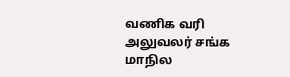வணிக வரி அலுவலர் சங்க மாநில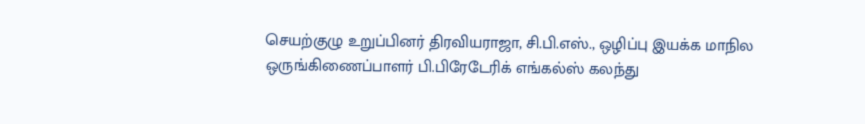செயற்குழு உறுப்பினர் திரவியராஜா, சி.பி.எஸ்., ஒழிப்பு இயக்க மாநில ஒருங்கிணைப்பாளர் பி.பிரேடேரிக் எங்கல்ஸ் கலந்து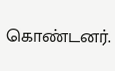கொண்டனர்.